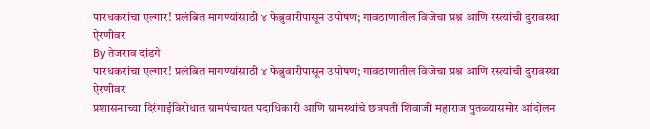पारधकरांचा एल्गार! प्रलंबित मागण्यांसाठी ४ फेब्रुवारीपासून उपोषण; गावठाणातील विजेचा प्रश्न आणि रस्त्यांची दुरावस्था ऐरणीवर
By तेजराव दांडगे
पारधकरांचा एल्गार! प्रलंबित मागण्यांसाठी ४ फेब्रुवारीपासून उपोषण; गावठाणातील विजेचा प्रश्न आणि रस्त्यांची दुरावस्था ऐरणीवर
प्रशासनाच्या दिरंगाईविरोधात ग्रामपंचायत पदाधिकारी आणि ग्रामस्थांचे छत्रपती शिवाजी महाराज पुतळ्यासमोर आंदोलन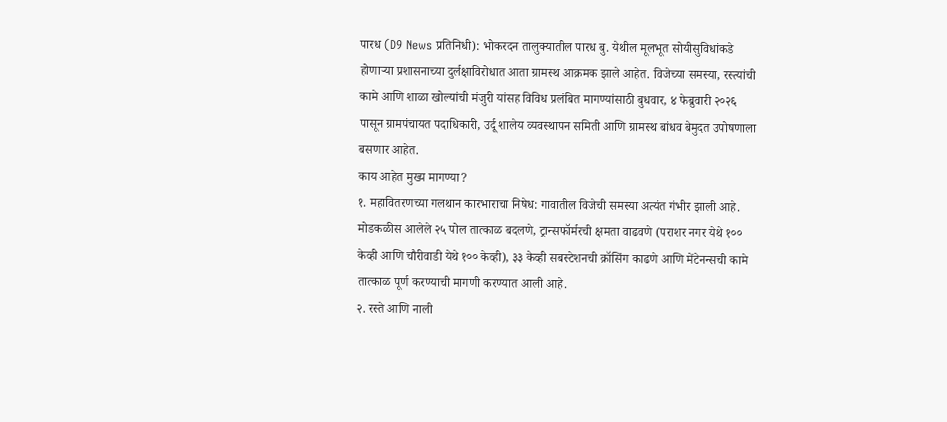पारध (D9 News प्रतिनिधी): भोकरदन तालुक्यातील पारध बु. येथील मूलभूत सोयीसुविधांकडे होणाऱ्या प्रशासनाच्या दुर्लक्षाविरोधात आता ग्रामस्थ आक्रमक झाले आहेत. विजेच्या समस्या, रस्त्यांची कामे आणि शाळा खोल्यांची मंजुरी यांसह विविध प्रलंबित मागण्यांसाठी बुधवार, ४ फेब्रुवारी २०२६ पासून ग्रामपंचायत पदाधिकारी, उर्दू शालेय व्यवस्थापन समिती आणि ग्रामस्थ बांधव बेमुदत उपोषणाला बसणार आहेत.
काय आहेत मुख्य मागण्या?
१. महावितरणच्या गलथान कारभाराचा निषेध: गावातील विजेची समस्या अत्यंत गंभीर झाली आहे. मोडकळीस आलेले २५ पोल तात्काळ बदलणे, ट्रान्सफॉर्मरची क्षमता वाढवणे (पराशर नगर येथे १०० केव्ही आणि चौरीवाडी येथे १०० केव्ही), ३३ केव्ही सबस्टेशनची क्रॉसिंग काढणे आणि मेंटेनन्सची कामे तात्काळ पूर्ण करण्याची मागणी करण्यात आली आहे.
२. रस्ते आणि नाली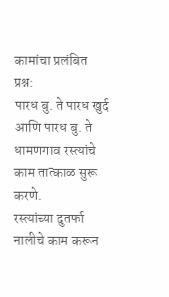कामांचा प्रलंबित प्रश्न:
पारध बु. ते पारध खुर्द आणि पारध बु. ते धामणगाव रस्त्यांचे काम तात्काळ सुरू करणे.
रस्त्यांच्या दुतर्फा नालीचे काम करून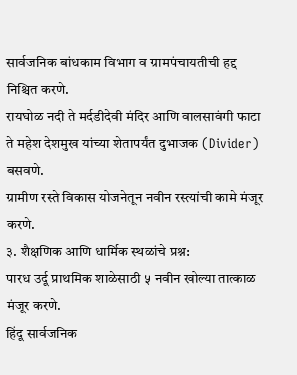सार्वजनिक बांधकाम विभाग व ग्रामपंचायतीची हद्द निश्चित करणे.
रायघोळ नदी ते मर्दडीदेवी मंदिर आणि वालसावंगी फाटा ते महेश देशमुख यांच्या शेतापर्यंत दुभाजक (Divider) बसवणे.
ग्रामीण रस्ते विकास योजनेतून नवीन रस्त्यांची कामे मंजूर करणे.
३. शैक्षणिक आणि धार्मिक स्थळांचे प्रश्न:
पारध उर्दू प्राथमिक शाळेसाठी ५ नवीन खोल्या तात्काळ मंजूर करणे.
हिंदू सार्वजनिक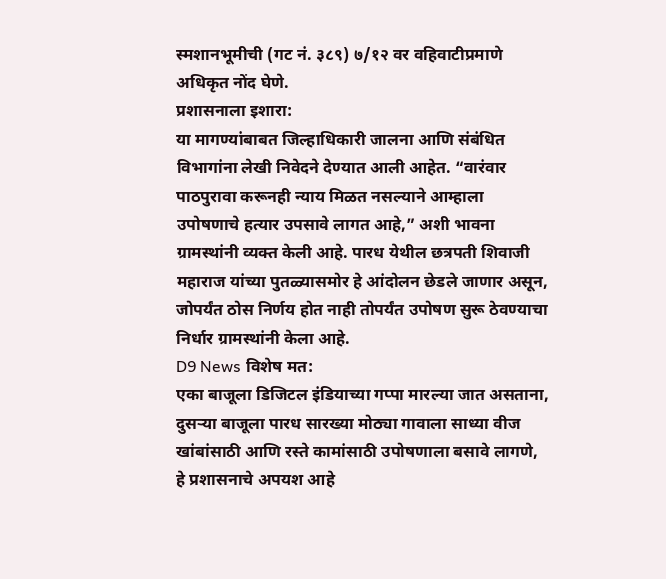स्मशानभूमीची (गट नं. ३८९) ७/१२ वर वहिवाटीप्रमाणे अधिकृत नोंद घेणे.
प्रशासनाला इशारा:
या मागण्यांबाबत जिल्हाधिकारी जालना आणि संबंधित विभागांना लेखी निवेदने देण्यात आली आहेत. “वारंवार पाठपुरावा करूनही न्याय मिळत नसल्याने आम्हाला उपोषणाचे हत्यार उपसावे लागत आहे,” अशी भावना ग्रामस्थांनी व्यक्त केली आहे. पारध येथील छत्रपती शिवाजी महाराज यांच्या पुतळ्यासमोर हे आंदोलन छेडले जाणार असून, जोपर्यंत ठोस निर्णय होत नाही तोपर्यंत उपोषण सुरू ठेवण्याचा निर्धार ग्रामस्थांनी केला आहे.
D9 News विशेष मत:
एका बाजूला डिजिटल इंडियाच्या गप्पा मारल्या जात असताना, दुसऱ्या बाजूला पारध सारख्या मोठ्या गावाला साध्या वीज खांबांसाठी आणि रस्ते कामांसाठी उपोषणाला बसावे लागणे, हे प्रशासनाचे अपयश आहे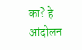का? हे आंदोलन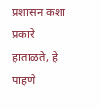प्रशासन कशा प्रकारे हाताळते, हे पाहणे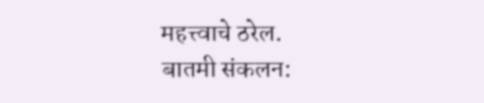महत्त्वाचे ठरेल.
बातमी संकलन: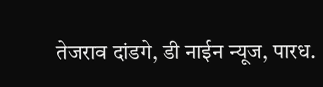तेजराव दांडगे, डी नाईन न्यूज, पारध.